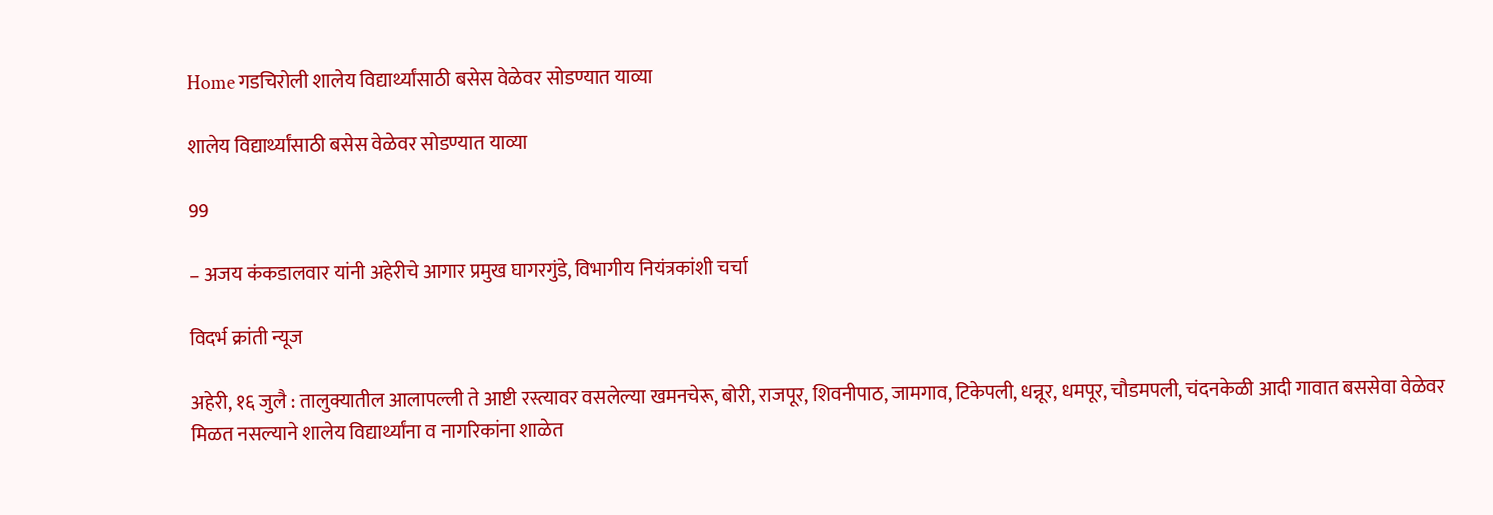Home गडचिरोली शालेय विद्यार्थ्यांसाठी बसेस वेळेवर सोडण्यात याव्या

शालेय विद्यार्थ्यांसाठी बसेस वेळेवर सोडण्यात याव्या

99

– अजय कंकडालवार यांनी अहेरीचे आगार प्रमुख घागरगुंडे, विभागीय नियंत्रकांशी चर्चा

विदर्भ क्रांती न्यूज

अहेरी, १६ जुलै : तालुक्यातील आलापल्ली ते आष्टी रस्त्यावर वसलेल्या खमनचेरू, बोरी, राजपूर, शिवनीपाठ, जामगाव, टिकेपली, धन्नूर, धमपूर, चौडमपली, चंदनकेळी आदी गावात बससेवा वेळेवर मिळत नसल्याने शालेय विद्यार्थ्यांना व नागरिकांना शाळेत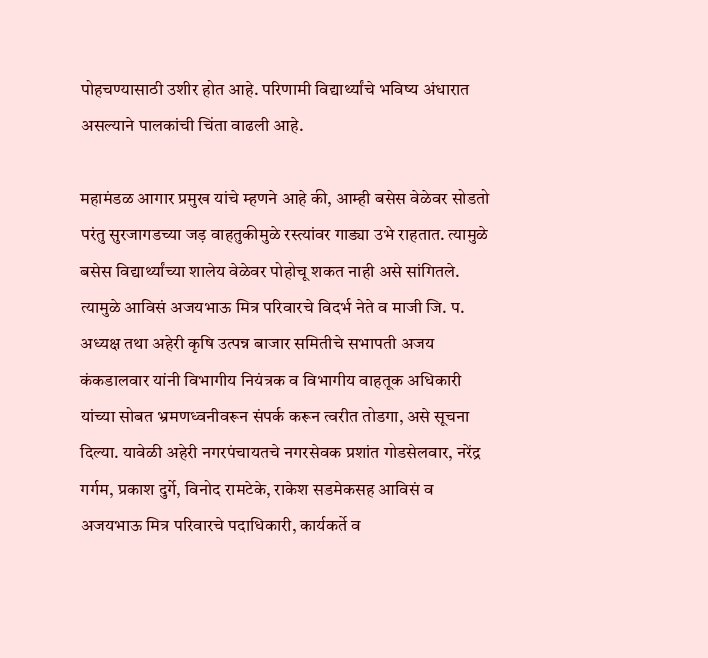पोहचण्यासाठी उशीर होत आहे. परिणामी विद्यार्थ्यांचे भविष्य अंधारात असल्याने पालकांची चिंता वाढली आहे.

महामंडळ आगार प्रमुख यांचे म्हणने आहे की, आम्ही बसेस वेळेवर सोडतो परंतु सुरजागडच्या जड़ वाहतुकीमुळे रस्त्यांवर गाड्या उभे राहतात. त्यामुळे बसेस विद्यार्थ्यांच्या शालेय वेळेवर पोहोचू शकत नाही असे सांगितले. त्यामुळे आविसं अजयभाऊ मित्र परिवारचे विदर्भ नेते व माजी जि. प. अध्यक्ष तथा अहेरी कृषि उत्पन्न बाजार समितीचे सभापती अजय कंकडालवार यांनी विभागीय नियंत्रक व विभागीय वाहतूक अधिकारी यांच्या सोबत भ्रमणध्वनीवरून संपर्क करून त्वरीत तोडगा, असे सूचना दिल्या. यावेळी अहेरी नगरपंचायतचे नगरसेवक प्रशांत गोडसेलवार, नरेंद्र गर्गम, प्रकाश दुर्गे, विनोद रामटेके, राकेश सडमेकसह आविसं व अजयभाऊ मित्र परिवारचे पदाधिकारी, कार्यकर्ते व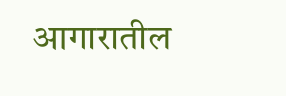आगारातील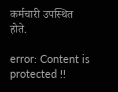कर्मचारी उपस्थित होते.

error: Content is protected !!